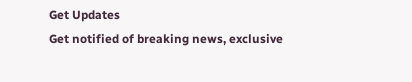Get Updates
Get notified of breaking news, exclusive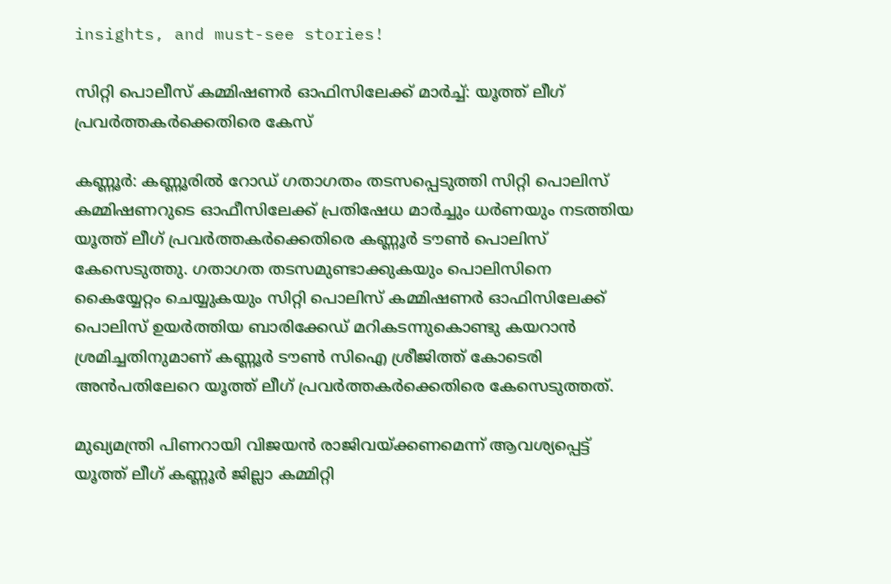insights, and must-see stories!

സിറ്റി പൊലീസ് കമ്മിഷണര്‍ ഓഫിസിലേക്ക് മാര്‍ച്ച്: യൂത്ത് ലീഗ് പ്രവര്‍ത്തകര്‍ക്കെതിരെ കേസ്

കണ്ണൂര്‍: കണ്ണൂരില്‍ റോഡ് ഗതാഗതം തടസപ്പെടുത്തി സിറ്റി പൊലിസ് കമ്മിഷണറുടെ ഓഫീസിലേക്ക് പ്രതിഷേധ മാര്‍ച്ചും ധര്‍ണയും നടത്തിയ യൂത്ത് ലീഗ് പ്രവര്‍ത്തകര്‍ക്കെതിരെ കണ്ണൂര്‍ ടൗണ്‍ പൊലിസ് കേസെടുത്തു. ഗതാഗത തടസമുണ്ടാക്കുകയും പൊലിസിനെ കൈയ്യേറ്റം ചെയ്യുകയും സിറ്റി പൊലിസ് കമ്മിഷണര്‍ ഓഫിസിലേക്ക് പൊലിസ് ഉയര്‍ത്തിയ ബാരിക്കേഡ് മറികടന്നുകൊണ്ടു കയറാന്‍ ശ്രമിച്ചതിനുമാണ് കണ്ണൂര്‍ ടൗണ്‍ സിഐ ശ്രീജിത്ത് കോടെരി അന്‍പതിലേറെ യൂത്ത് ലീഗ് പ്രവര്‍ത്തകര്‍ക്കെതിരെ കേസെടുത്തത്.

മുഖ്യമന്ത്രി പിണറായി വിജയന്‍ രാജിവയ്ക്കണമെന്ന് ആവശ്യപ്പെട്ട് യൂത്ത് ലീഗ് കണ്ണൂര്‍ ജില്ലാ കമ്മിറ്റി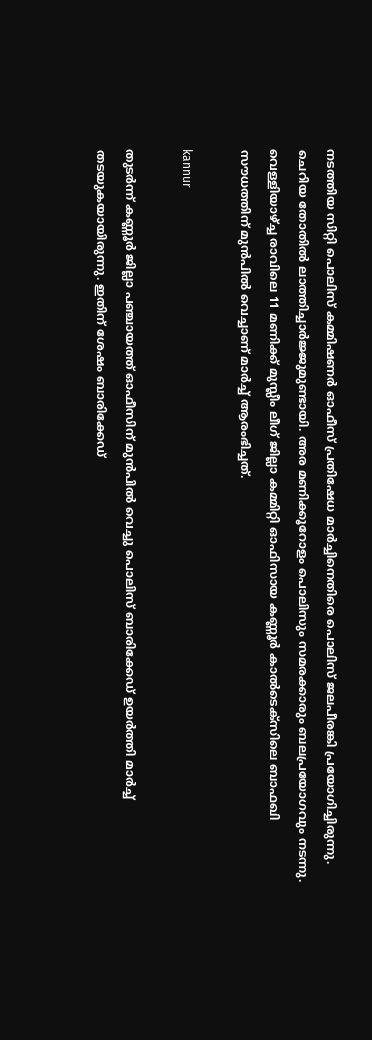നടത്തിയ സിറ്റി പൊലിസ് കമ്മിഷണര്‍ ഓഫീസ് പ്രതിഷേധ മാര്‍ച്ചിനെതിരെ പൊലിസ് ജലപീരങ്കി പ്രയോഗിച്ചിരുന്നു. ചെറിയ തോതില്‍ ലാത്തിച്ചാര്‍ജ്ജുമുണ്ടായി. അര മണിക്കൂറോളം പൊലിസും സമരക്കാരും ബലപ്രയോഗവും നടന്നു. വെള്ളിയാഴ്ച്ച രാവിലെ 11 മണിക്ക് മുസ്ലീം ലീഗ് ജില്ലാ കമ്മിറ്റി ഓഫിസായ കണ്ണൂര്‍ കാല്‍ടെക്‌സിലെ ബാഫഖി സൗധത്തിന് മുന്‍പില്‍ വെച്ചാണ് മാര്‍ച്ച് ആരംഭിച്ചത്.

kannur

തുടര്‍ന്ന് കണ്ണൂര്‍ ജില്ലാ പഞ്ചായത്ത് ഓഫീസിന് മുന്‍പില്‍ വെച്ചു പൊലിസ് ബാരിക്കേഡ് ഉയര്‍ത്തി മാര്‍ച്ച് തടയുകയായിരുന്നു. ഇതിന് ശേഷം ബാരിക്കേഡ്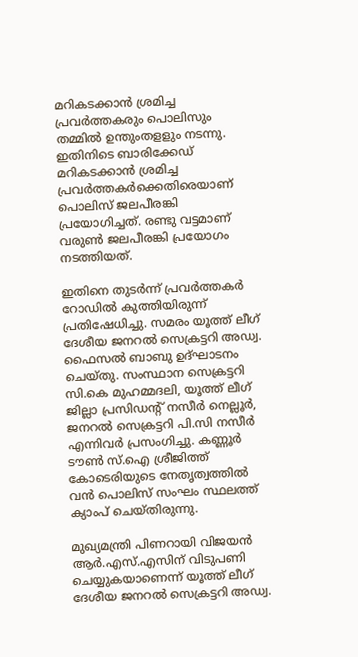മറികടക്കാന്‍ ശ്രമിച്ച പ്രവര്‍ത്തകരും പൊലിസും തമ്മില്‍ ഉന്തുംതളളും നടന്നു. ഇതിനിടെ ബാരിക്കേഡ് മറികടക്കാന്‍ ശ്രമിച്ച പ്രവര്‍ത്തകര്‍ക്കെതിരെയാണ് പൊലിസ് ജലപീരങ്കി പ്രയോഗിച്ചത്. രണ്ടു വട്ടമാണ് വരുണ്‍ ജലപീരങ്കി പ്രയോഗം നടത്തിയത്.

ഇതിനെ തുടര്‍ന്ന് പ്രവര്‍ത്തകര്‍ റോഡില്‍ കുത്തിയിരുന്ന് പ്രതിഷേധിച്ചു. സമരം യൂത്ത് ലീഗ് ദേശീയ ജനറല്‍ സെക്രട്ടറി അഡ്വ. ഫൈസല്‍ ബാബു ഉദ്ഘാടനം ചെയ്തു. സംസ്ഥാന സെക്രട്ടറി സി.കെ മുഹമ്മദലി, യൂത്ത് ലീഗ് ജില്ലാ പ്രസിഡന്റ് നസീര്‍ നെല്ലൂര്‍, ജനറല്‍ സെക്രട്ടറി പി.സി നസീര്‍ എന്നിവര്‍ പ്രസംഗിച്ചു. കണ്ണൂര്‍ ടൗണ്‍ സ്.ഐ ശ്രീജിത്ത് കോടെരിയുടെ നേതൃത്വത്തില്‍ വന്‍ പൊലിസ് സംഘം സ്ഥലത്ത് ക്യാംപ് ചെയ്തിരുന്നു.

മുഖ്യമന്ത്രി പിണറായി വിജയന്‍ ആര്‍.എസ്.എസിന് വിടുപണി ചെയ്യുകയാണെന്ന് യൂത്ത് ലീഗ് ദേശീയ ജനറല്‍ സെക്രട്ടറി അഡ്വ.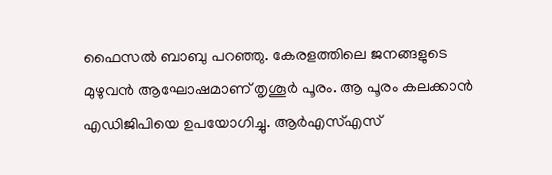ഫൈസല്‍ ബാബു പറഞ്ഞു. കേരളത്തിലെ ജനങ്ങളുടെ മുഴുവന്‍ ആഘോഷമാണ് തൃശൂര്‍ പൂരം. ആ പൂരം കലക്കാന്‍ എഡിജിപിയെ ഉപയോഗിച്ചു. ആര്‍എസ്എസ്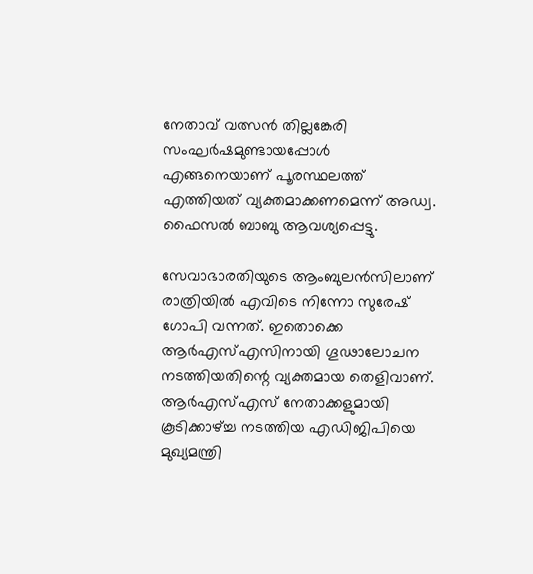നേതാവ് വത്സന്‍ തില്ലങ്കേരി സംഘര്‍ഷമുണ്ടായപ്പോള്‍ എങ്ങനെയാണ് പൂരസ്ഥലത്ത് എത്തിയത് വ്യക്തമാക്കണമെന്ന് അഡ്വ. ഫൈസല്‍ ബാബു ആവശ്യപ്പെട്ടു.

സേവാഭാരതിയുടെ ആംബുലന്‍സിലാണ് രാത്രിയില്‍ എവിടെ നിന്നോ സുരേഷ് ഗോപി വന്നത്. ഇതൊക്കെ ആര്‍എസ്എസിനായി ഗൂഢാലോചന നടത്തിയതിന്റെ വ്യക്തമായ തെളിവാണ്. ആര്‍എസ്എസ് നേതാക്കളുമായി കൂടിക്കാഴ്ച്ച നടത്തിയ എഡിജിപിയെ മുഖ്യമന്ത്രി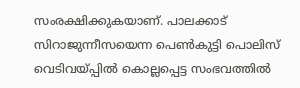സംരക്ഷിക്കുകയാണ്. പാലക്കാട് സിറാജുന്നീസയെന്ന പെണ്‍കുട്ടി പൊലിസ് വെടിവയ്പ്പില്‍ കൊല്ലപ്പെട്ട സംഭവത്തില്‍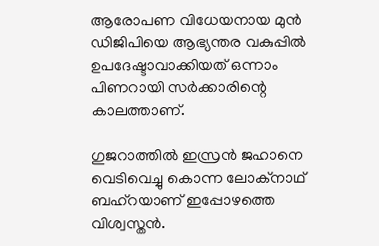ആരോപണ വിധേയനായ മുന്‍ ഡിജിപിയെ ആഭ്യന്തര വകുപ്പില്‍ ഉപദേഷ്ടാവാക്കിയത് ഒന്നാം പിണറായി സര്‍ക്കാരിന്റെ കാലത്താണ്.

ഗുജറാത്തില്‍ ഇസ്രന്‍ ജഹാനെ വെടിവെച്ചു കൊന്ന ലോക്‌നാഥ് ബഹ്‌റയാണ് ഇപ്പോഴത്തെ വിശ്വസ്തന്‍.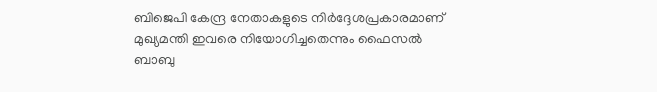ബിജെപി കേന്ദ്ര നേതാകളുടെ നിര്‍ദ്ദേശപ്രകാരമാണ് മുഖ്യമന്തി ഇവരെ നിയോഗിച്ചതെന്നും ഫൈസല്‍ ബാബു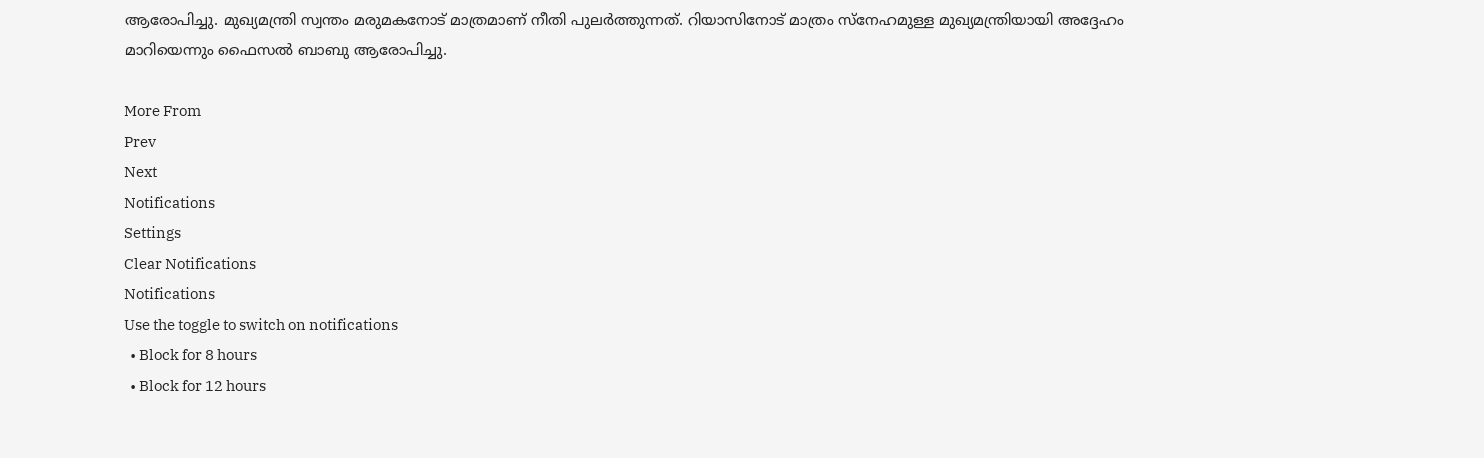ആരോപിച്ചു. മുഖ്യമന്ത്രി സ്വന്തം മരുമകനോട് മാത്രമാണ് നീതി പുലര്‍ത്തുന്നത്. റിയാസിനോട് മാത്രം സ്‌നേഹമുള്ള മുഖ്യമന്ത്രിയായി അദ്ദേഹം മാറിയെന്നും ഫൈസല്‍ ബാബു ആരോപിച്ചു.

More From
Prev
Next
Notifications
Settings
Clear Notifications
Notifications
Use the toggle to switch on notifications
  • Block for 8 hours
  • Block for 12 hours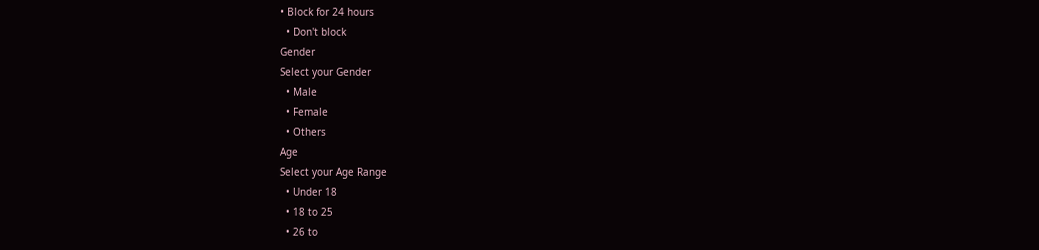• Block for 24 hours
  • Don't block
Gender
Select your Gender
  • Male
  • Female
  • Others
Age
Select your Age Range
  • Under 18
  • 18 to 25
  • 26 to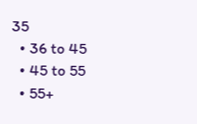35
  • 36 to 45
  • 45 to 55
  • 55+